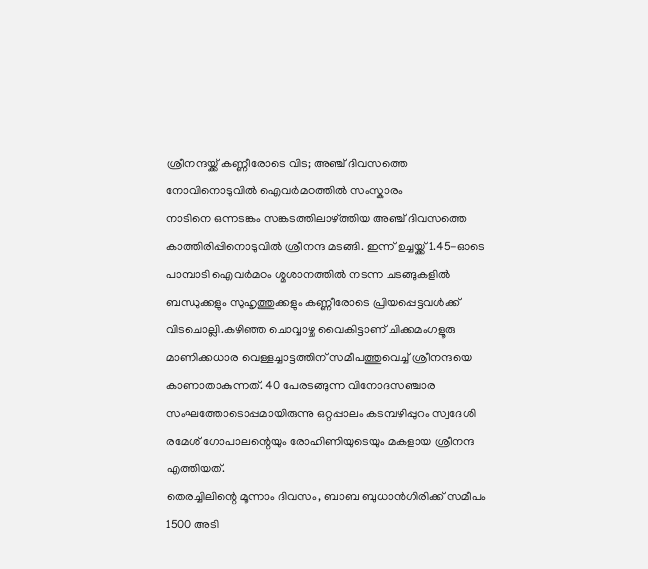ശ്രീനന്ദയ്ക്ക് കണ്ണീരോടെ വിട; അഞ്ച് ദിവസത്തെ നോവിനൊടുവിൽ ഐവർമഠത്തിൽ സംസ്കാരം
നാടിനെ ഒന്നടങ്കം സങ്കടത്തിലാഴ്ത്തിയ അഞ്ച് ദിവസത്തെ കാത്തിരിപ്പിനൊടുവിൽ ശ്രീനന്ദ മടങ്ങി. ഇന്ന് ഉച്ചയ്ക്ക് 1.45-ഓടെ പാമ്പാടി ഐവർമഠം ശ്മശാനത്തിൽ നടന്ന ചടങ്ങുകളിൽ ബന്ധുക്കളും സുഹൃത്തുക്കളും കണ്ണീരോടെ പ്രിയപ്പെട്ടവൾക്ക് വിടചൊല്ലി.കഴിഞ്ഞ ചൊവ്വാഴ്ച വൈകിട്ടാണ് ചിക്കമംഗളൂരു മാണിക്കധാര വെള്ളച്ചാട്ടത്തിന് സമീപത്തുവെച്ച് ശ്രീനന്ദയെ കാണാതാകുന്നത്. 40 പേരടങ്ങുന്ന വിനോദസഞ്ചാര സംഘത്തോടൊപ്പമായിരുന്നു ഒറ്റപ്പാലം കടമ്പഴിപ്പുറം സ്വദേശി രമേശ് ഗോപാലന്റെയും രോഹിണിയുടെയും മകളായ ശ്രീനന്ദ എത്തിയത്.
തെരച്ചിലിന്റെ മൂന്നാം ദിവസം, ബാബ ബുധാൻഗിരിക്ക് സമീപം 1500 അടി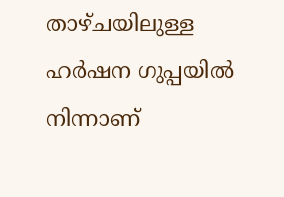താഴ്ചയിലുള്ള ഹർഷന ഗുപ്പയിൽ നിന്നാണ്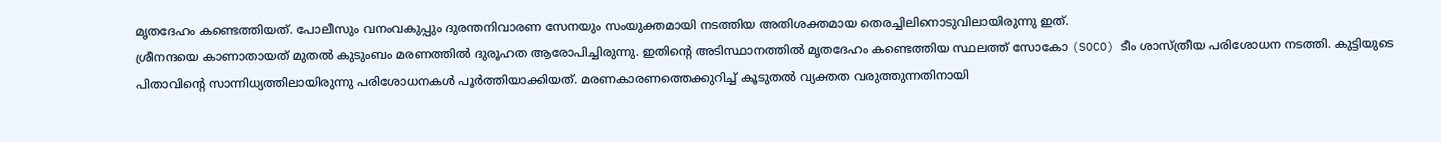മൃതദേഹം കണ്ടെത്തിയത്. പോലീസും വനംവകുപ്പും ദുരന്തനിവാരണ സേനയും സംയുക്തമായി നടത്തിയ അതിശക്തമായ തെരച്ചിലിനൊടുവിലായിരുന്നു ഇത്.
ശ്രീനന്ദയെ കാണാതായത് മുതൽ കുടുംബം മരണത്തിൽ ദുരൂഹത ആരോപിച്ചിരുന്നു. ഇതിന്റെ അടിസ്ഥാനത്തിൽ മൃതദേഹം കണ്ടെത്തിയ സ്ഥലത്ത് സോകോ (SOCO) ടീം ശാസ്ത്രീയ പരിശോധന നടത്തി. കുട്ടിയുടെ പിതാവിന്റെ സാന്നിധ്യത്തിലായിരുന്നു പരിശോധനകൾ പൂർത്തിയാക്കിയത്. മരണകാരണത്തെക്കുറിച്ച് കൂടുതൽ വ്യക്തത വരുത്തുന്നതിനായി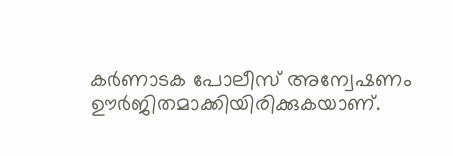കർണാടക പോലീസ് അന്വേഷണം ഊർജിതമാക്കിയിരിക്കുകയാണ്.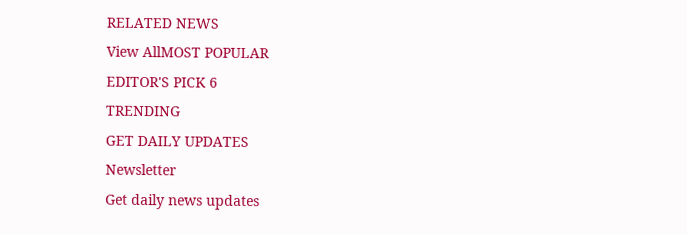RELATED NEWS
View AllMOST POPULAR
EDITOR'S PICK 6
TRENDING
GET DAILY UPDATES
Newsletter
Get daily news updates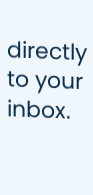directly to your inbox.